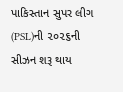પાકિસ્તાન સુપર લીગ (PSL)ની ૨૦૨૬ની સીઝન શરૂ થાય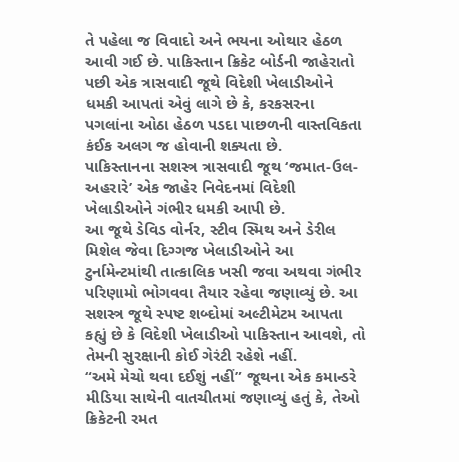તે પહેલા જ વિવાદો અને ભયના ઓથાર હેઠળ આવી ગઈ છે. પાકિસ્તાન ક્રિકેટ બોર્ડની જાહેરાતો પછી એક ત્રાસવાદી જૂથે વિદેશી ખેલાડીઓને ધમકી આપતાં એવું લાગે છે કે, કરકસરના પગલાંના ઓઠા હેઠળ પડદા પાછળની વાસ્તવિકતા કંઈક અલગ જ હોવાની શક્યતા છે.
પાકિસ્તાનના સશસ્ત્ર ત્રાસવાદી જૂથ ‘જમાત-ઉલ-અહરારે’ એક જાહેર નિવેદનમાં વિદેશી ખેલાડીઓને ગંભીર ધમકી આપી છે.
આ જૂથે ડેવિડ વોર્નર, સ્ટીવ સ્મિથ અને ડેરીલ મિશેલ જેવા દિગ્ગજ ખેલાડીઓને આ ટુર્નામેન્ટમાંથી તાત્કાલિક ખસી જવા અથવા ગંભીર પરિણામો ભોગવવા તૈયાર રહેવા જણાવ્યું છે. આ સશસ્ત્ર જૂથે સ્પષ્ટ શબ્દોમાં અલ્ટીમેટમ આપતા કહ્યું છે કે વિદેશી ખેલાડીઓ પાકિસ્તાન આવશે, તો તેમની સુરક્ષાની કોઈ ગેરંટી રહેશે નહીં.
“અમે મેચો થવા દઈશું નહીં” જૂથના એક કમાન્ડરે મીડિયા સાથેની વાતચીતમાં જણાવ્યું હતું કે, તેઓ ક્રિકેટની રમત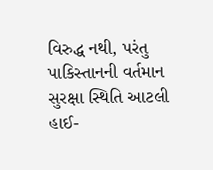વિરુદ્ધ નથી, પરંતુ પાકિસ્તાનની વર્તમાન સુરક્ષા સ્થિતિ આટલી હાઈ-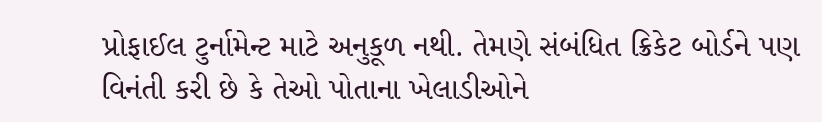પ્રોફાઈલ ટુર્નામેન્ટ માટે અનુકૂળ નથી. તેમણે સંબંધિત ક્રિકેટ બોર્ડને પણ વિનંતી કરી છે કે તેઓ પોતાના ખેલાડીઓને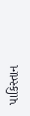પાકિસ્તાન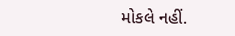મોકલે નહીં.